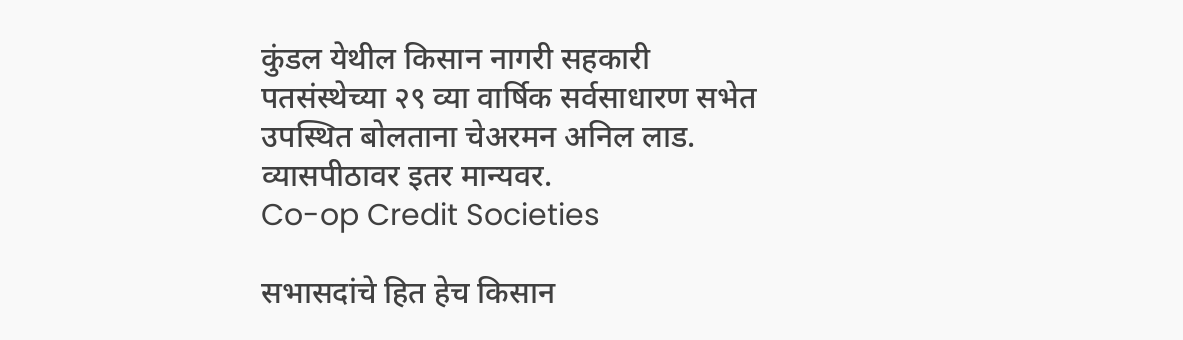कुंडल येथील किसान नागरी सहकारी पतसंस्थेच्या २९ व्या वार्षिक सर्वसाधारण सभेत उपस्थित बोलताना चेअरमन अनिल लाड. व्यासपीठावर इतर मान्यवर.
Co-op Credit Societies

सभासदांचे हित हेच किसान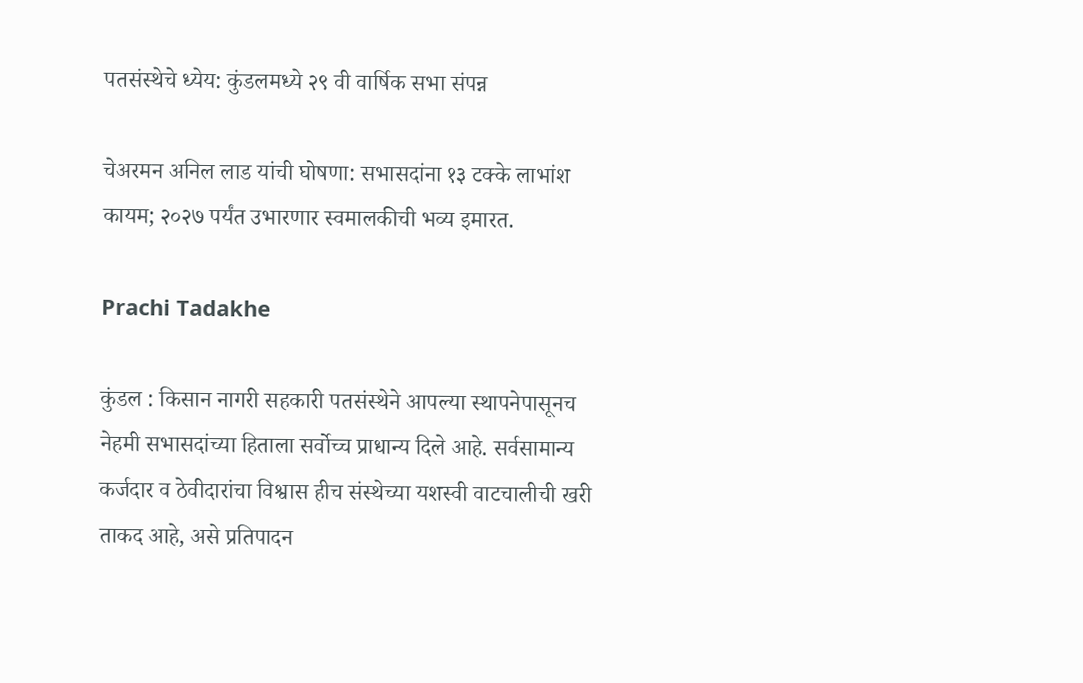पतसंस्थेचे ध्येय: कुंडलमध्ये २९ वी वार्षिक सभा संपन्न

चेअरमन अनिल लाड यांची घोषणा: सभासदांना १३ टक्के लाभांश कायम; २०२७ पर्यंत उभारणार स्वमालकीची भव्य इमारत.

Prachi Tadakhe

कुंडल : किसान नागरी सहकारी पतसंस्थेने आपल्या स्थापनेपासूनच नेहमी सभासदांच्या हिताला सर्वोच्च प्राधान्य दिले आहे. सर्वसामान्य कर्जदार व ठेवीदारांचा विश्वास हीच संस्थेच्या यशस्वी वाटचालीची खरी ताकद आहे, असे प्रतिपादन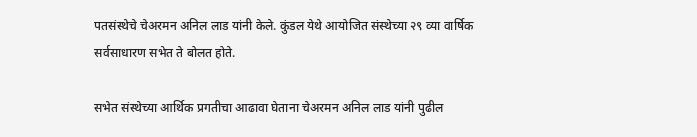पतसंस्थेचे चेअरमन अनिल लाड यांनी केले. कुंडल येथे आयोजित संस्थेच्या २९ व्या वार्षिक सर्वसाधारण सभेत ते बोलत होते.

सभेत संस्थेच्या आर्थिक प्रगतीचा आढावा घेताना चेअरमन अनिल लाड यांनी पुढील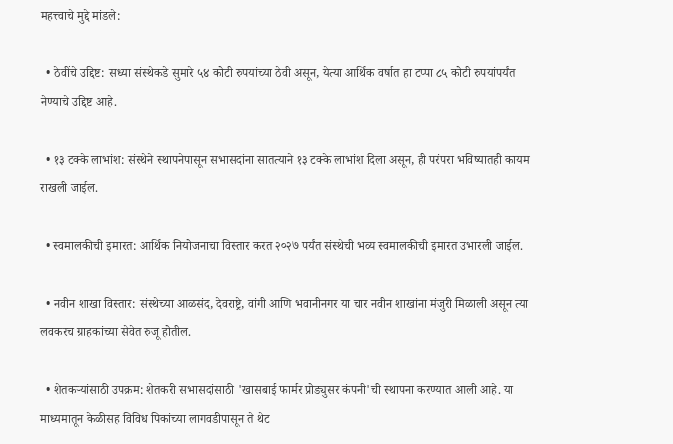महत्त्वाचे मुद्दे मांडले:

  • ठेवींचे उद्दिष्ट: सध्या संस्थेकडे सुमारे ५४ कोटी रुपयांच्या ठेवी असून, येत्या आर्थिक वर्षात हा टप्पा ८५ कोटी रुपयांपर्यंत नेण्याचे उद्दिष्ट आहे.

  • १३ टक्के लाभांश: संस्थेने स्थापनेपासून सभासदांना सातत्याने १३ टक्के लाभांश दिला असून, ही परंपरा भविष्यातही कायम राखली जाईल.

  • स्वमालकीची इमारत: आर्थिक नियोजनाचा विस्तार करत २०२७ पर्यंत संस्थेची भव्य स्वमालकीची इमारत उभारली जाईल.

  • नवीन शाखा विस्तार: संस्थेच्या आळसंद, देवराष्ट्रे, वांगी आणि भवानीनगर या चार नवीन शाखांना मंजुरी मिळाली असून त्या लवकरच ग्राहकांच्या सेवेत रुजू होतील.

  • शेतकऱ्यांसाठी उपक्रम: शेतकरी सभासदांसाठी 'खासबाई फार्मर प्रोड्युसर कंपनी'ची स्थापना करण्यात आली आहे. या माध्यमातून केळीसह विविध पिकांच्या लागवडीपासून ते थेट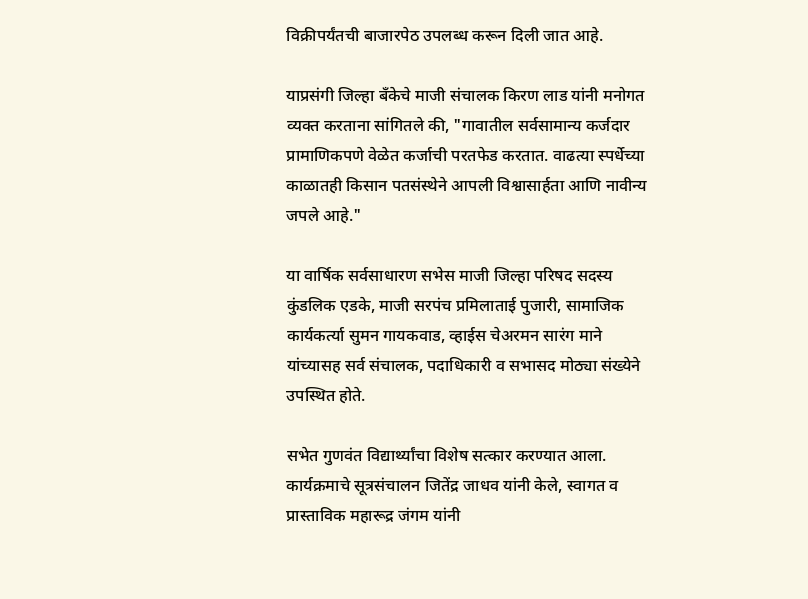विक्रीपर्यंतची बाजारपेठ उपलब्ध करून दिली जात आहे.

याप्रसंगी जिल्हा बँकेचे माजी संचालक किरण लाड यांनी मनोगत व्यक्त करताना सांगितले की, "गावातील सर्वसामान्य कर्जदार प्रामाणिकपणे वेळेत कर्जाची परतफेड करतात. वाढत्या स्पर्धेच्या काळातही किसान पतसंस्थेने आपली विश्वासार्हता आणि नावीन्य जपले आहे."

या वार्षिक सर्वसाधारण सभेस माजी जिल्हा परिषद सदस्य कुंडलिक एडके, माजी सरपंच प्रमिलाताई पुजारी, सामाजिक कार्यकर्त्या सुमन गायकवाड, व्हाईस चेअरमन सारंग माने यांच्यासह सर्व संचालक, पदाधिकारी व सभासद मोठ्या संख्येने उपस्थित होते.

सभेत गुणवंत विद्यार्थ्यांचा विशेष सत्कार करण्यात आला. कार्यक्रमाचे सूत्रसंचालन जितेंद्र जाधव यांनी केले, स्वागत व प्रास्ताविक महारूद्र जंगम यांनी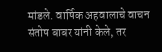मांडले. वार्षिक अहवालाचे वाचन संतोष बाबर यांनी केले, तर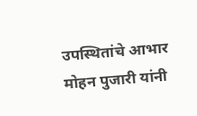उपस्थितांचे आभार मोहन पुजारी यांनी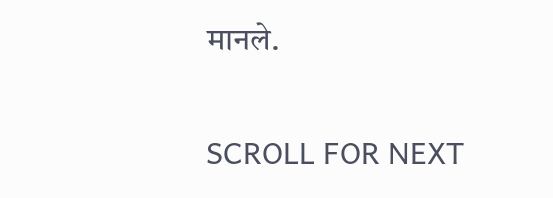मानले.

SCROLL FOR NEXT